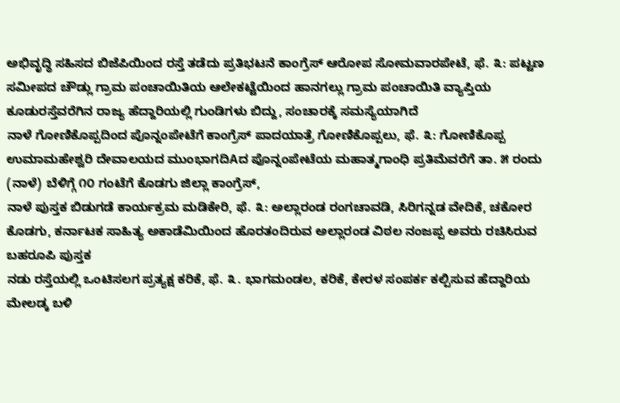ಅಭಿವೃದ್ಧಿ ಸಹಿಸದ ಬಿಜೆಪಿಯಿಂದ ರಸ್ತೆ ತಡೆದು ಪ್ರತಿಭಟನೆ ಕಾಂಗ್ರೆಸ್ ಆರೋಪ ಸೋಮವಾರಪೇಟೆ, ಫೆ. ೩: ಪಟ್ಟಣ ಸಮೀಪದ ಚೌಡ್ಲು ಗ್ರಾಮ ಪಂಚಾಯಿತಿಯ ಆಲೇಕಟ್ಟೆಯಿಂದ ಹಾನಗಲ್ಲು ಗ್ರಾಮ ಪಂಚಾಯಿತಿ ವ್ಯಾಪ್ತಿಯ ಕೂಡುರಸ್ತೆವರೆಗಿನ ರಾಜ್ಯ ಹೆದ್ದಾರಿಯಲ್ಲಿ ಗುಂಡಿಗಳು ಬಿದ್ದು, ಸಂಚಾರಕ್ಕೆ ಸಮಸ್ಯೆಯಾಗಿದೆ
ನಾಳೆ ಗೋಣಿಕೊಪ್ಪದಿಂದ ಪೊನ್ನಂಪೇಟೆಗೆ ಕಾಂಗ್ರೆಸ್ ಪಾದಯಾತ್ರೆ ಗೋಣಿಕೊಪ್ಪಲು, ಫೆ. ೩: ಗೋಣಿಕೊಪ್ಪ ಉಮಾಮಹೇಶ್ವರಿ ದೇವಾಲಯದ ಮುಂಭಾಗದಿAದ ಪೊನ್ನಂಪೇಟೆಯ ಮಹಾತ್ಮಗಾಂಧಿ ಪ್ರತಿಮೆವರೆಗೆ ತಾ. ೫ ರಂದು (ನಾಳೆ) ಬೆಳಿಗ್ಗೆ ೧೦ ಗಂಟೆಗೆ ಕೊಡಗು ಜಿಲ್ಲಾ ಕಾಂಗ್ರೆಸ್,
ನಾಳೆ ಪುಸ್ತಕ ಬಿಡುಗಡೆ ಕಾರ್ಯಕ್ರಮ ಮಡಿಕೇರಿ, ಫೆ. ೩: ಅಲ್ಲಾರಂಡ ರಂಗಚಾವಡಿ, ಸಿರಿಗನ್ನಡ ವೇದಿಕೆ, ಚಕೋರ ಕೊಡಗು, ಕರ್ನಾಟಕ ಸಾಹಿತ್ಯ ಅಕಾಡೆಮಿಯಿಂದ ಹೊರತಂದಿರುವ ಅಲ್ಲಾರಂಡ ವಿಠಲ ನಂಜಪ್ಪ ಅವರು ರಚಿಸಿರುವ ಬಹರೂಪಿ ಪುಸ್ತಕ
ನಡು ರಸ್ತೆಯಲ್ಲಿ ಒಂಟಿಸಲಗ ಪ್ರತ್ಯಕ್ಷ ಕರಿಕೆ, ಫೆ. ೩. ಭಾಗಮಂಡಲ, ಕರಿಕೆ, ಕೇರಳ ಸಂಪರ್ಕ ಕಲ್ಪಿಸುವ ಹೆದ್ದಾರಿಯ ಮೇಲಡ್ಕ ಬಳಿ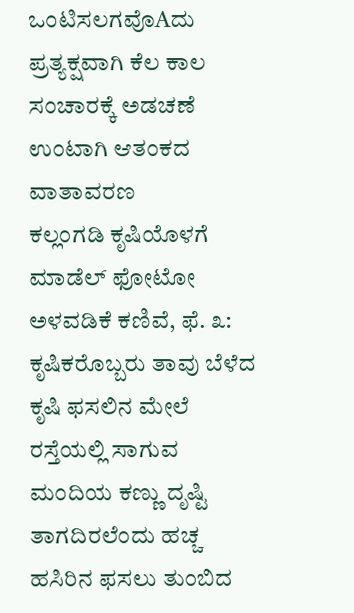ಒಂಟಿಸಲಗವೊAದು ಪ್ರತ್ಯಕ್ಷವಾಗಿ ಕೆಲ ಕಾಲ ಸಂಚಾರಕ್ಕೆ ಅಡಚಣೆ ಉಂಟಾಗಿ ಆತಂಕದ ವಾತಾವರಣ
ಕಲ್ಲಂಗಡಿ ಕೃಷಿಯೊಳಗೆ ಮಾಡೆಲ್ ಫೋಟೋ ಅಳವಡಿಕೆ ಕಣಿವೆ, ಫೆ. ೩: ಕೃಷಿಕರೊಬ್ಬರು ತಾವು ಬೆಳೆದ ಕೃಷಿ ಫಸಲಿನ ಮೇಲೆ ರಸ್ತೆಯಲ್ಲಿ ಸಾಗುವ ಮಂದಿಯ ಕಣ್ಣು ದೃಷ್ಟಿ ತಾಗದಿರಲೆಂದು ಹಚ್ಚ ಹಸಿರಿನ ಫಸಲು ತುಂಬಿದ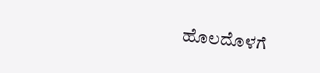ಹೊಲದೊಳಗೆ